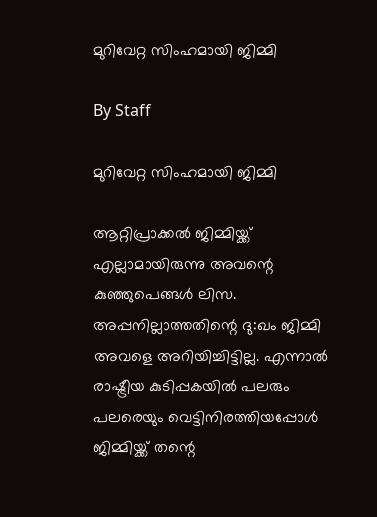മുറിവേറ്റ സിംഹമായി ജിമ്മി

By Staff

മുറിവേറ്റ സിംഹമായി ജിമ്മി

ആറ്റിപ്രാക്കല്‍ ജിമ്മിയ്ക്ക് എല്ലാമായിരുന്നു അവന്റെ കുഞ്ഞുപെങ്ങള്‍ ലിസ. അപ്പനില്ലാത്തതിന്റെ ദു:ഖം ജിമ്മി അവളെ അറിയിച്ചിട്ടില്ല. എന്നാല്‍ രാഷ്ട്രീയ കുടിപ്പകയില്‍ പലരും പലരെയും വെട്ടിനിരത്തിയപ്പോള്‍ ജിമ്മിയ്ക്ക് തന്റെ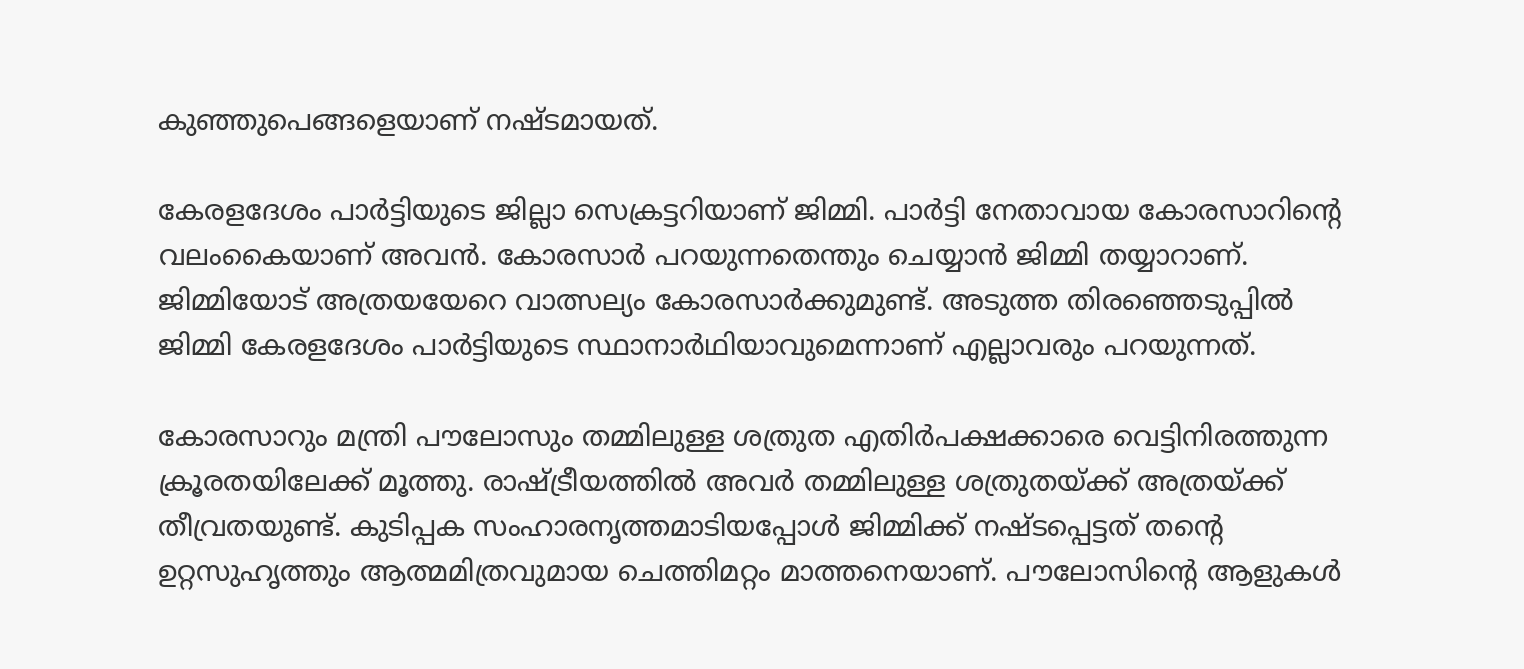കുഞ്ഞുപെങ്ങളെയാണ് നഷ്ടമായത്.

കേരളദേശം പാര്‍ട്ടിയുടെ ജില്ലാ സെക്രട്ടറിയാണ് ജിമ്മി. പാര്‍ട്ടി നേതാവായ കോരസാറിന്റെ വലംകൈയാണ് അവന്‍. കോരസാര്‍ പറയുന്നതെന്തും ചെയ്യാന്‍ ജിമ്മി തയ്യാറാണ്. ജിമ്മിയോട് അത്രയയേറെ വാത്സല്യം കോരസാര്‍ക്കുമുണ്ട്. അടുത്ത തിരഞ്ഞെടുപ്പില്‍ ജിമ്മി കേരളദേശം പാര്‍ട്ടിയുടെ സ്ഥാനാര്‍ഥിയാവുമെന്നാണ് എല്ലാവരും പറയുന്നത്.

കോരസാറും മന്ത്രി പൗലോസും തമ്മിലുള്ള ശത്രുത എതിര്‍പക്ഷക്കാരെ വെട്ടിനിരത്തുന്ന ക്രൂരതയിലേക്ക് മൂത്തു. രാഷ്ട്രീയത്തില്‍ അവര്‍ തമ്മിലുള്ള ശത്രുതയ്ക്ക് അത്രയ്ക്ക് തീവ്രതയുണ്ട്. കുടിപ്പക സംഹാരനൃത്തമാടിയപ്പോള്‍ ജിമ്മിക്ക് നഷ്ടപ്പെട്ടത് തന്റെ ഉറ്റസുഹൃത്തും ആത്മമിത്രവുമായ ചെത്തിമറ്റം മാത്തനെയാണ്. പൗലോസിന്റെ ആളുകള്‍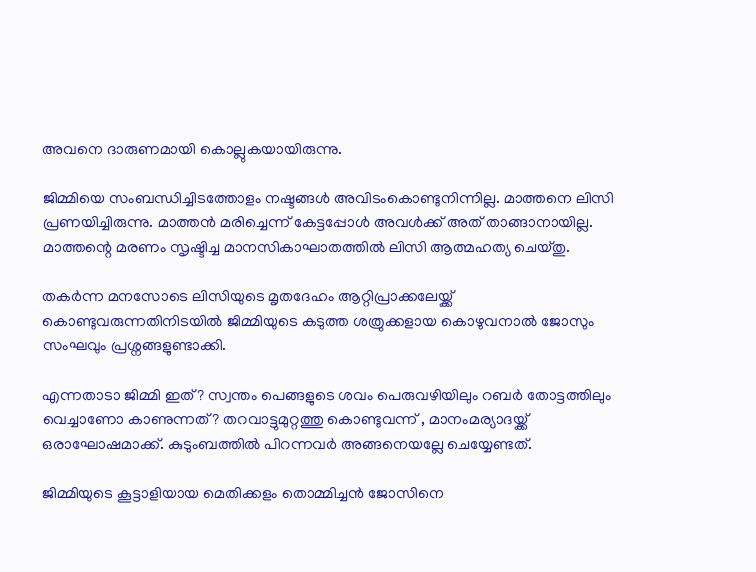അവനെ ദാരുണമായി കൊല്ലുകയായിരുന്നു.

ജിമ്മിയെ സംബന്ധിച്ചിടത്തോളം നഷ്ടങ്ങള്‍ അവിടംകൊണ്ടുനിന്നില്ല. മാത്തനെ ലിസി പ്രണയിച്ചിരുന്നു. മാത്തന്‍ മരിച്ചെന്ന് കേട്ടപ്പോള്‍ അവള്‍ക്ക് അത് താങ്ങാനായില്ല. മാത്തന്റെ മരണം സൃഷ്ടിച്ച മാനസികാഘാതത്തില്‍ ലിസി ആത്മഹത്യ ചെയ്തു.

തകര്‍ന്ന മനസോടെ ലിസിയുടെ മൃതദേഹം ആറ്റിപ്രാക്കലേയ്ക്ക് കൊണ്ടുവരുന്നതിനിടയില്‍ ജിമ്മിയുടെ കടുത്ത ശത്രുക്കളായ കൊഴുവനാല്‍ ജോസും സംഘവും പ്രശ്നങ്ങളുണ്ടാക്കി.

എന്നതാടാ ജിമ്മി ഇത്? സ്വന്തം പെങ്ങളുടെ ശവം പെരുവഴിയിലും റബര്‍ തോട്ടത്തിലും വെച്ചാണോ കാണുന്നത്? തറവാട്ടുമുറ്റത്തു കൊണ്ടുവന്ന് , മാനംമര്യാദയ്ക്ക് ഒരാഘോഷമാക്ക്. കുടുംബത്തില്‍ പിറന്നവര്‍ അങ്ങനെയല്ലേ ചെയ്യേണ്ടത്.

ജിമ്മിയുടെ കൂട്ടാളിയായ മെതിക്കളം തൊമ്മിച്ചന്‍ ജോസിനെ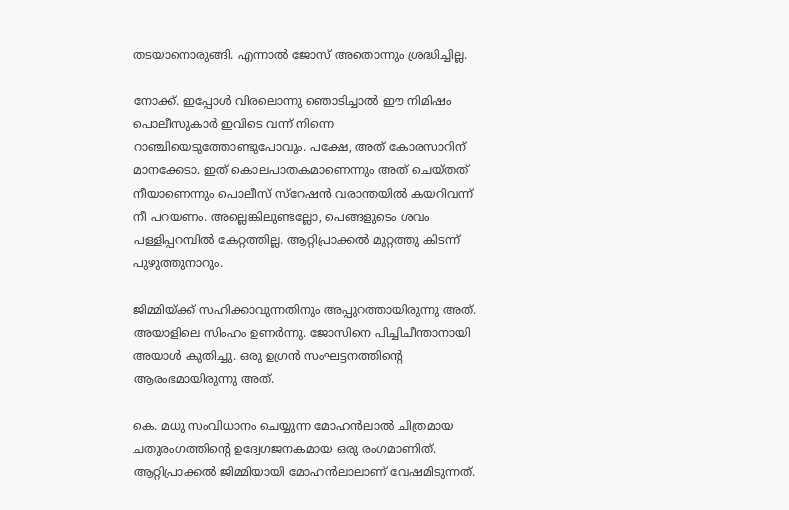തടയാനൊരുങ്ങി. എന്നാല്‍ ജോസ് അതൊന്നും ശ്രദ്ധിച്ചില്ല.

നോക്ക്. ഇപ്പോള്‍ വിരലൊന്നു ഞൊടിച്ചാല്‍ ഈ നിമിഷം പൊലീസുകാര്‍ ഇവിടെ വന്ന് നിന്നെ റാഞ്ചിയെടുത്തോണ്ടുപോവും. പക്ഷേ, അത് കോരസാറിന് മാനക്കേടാ. ഇത് കൊലപാതകമാണെന്നും അത് ചെയ്തത് നീയാണെന്നും പൊലീസ് സ്റേഷന്‍ വരാന്തയില്‍ കയറിവന്ന് നീ പറയണം. അല്ലെങ്കിലുണ്ടല്ലോ, പെങ്ങളുടെം ശവം പള്ളിപ്പറമ്പില്‍ കേറ്റത്തില്ല. ആറ്റിപ്രാക്കല്‍ മുറ്റത്തു കിടന്ന് പുഴുത്തുനാറും.

ജിമ്മിയ്ക്ക് സഹിക്കാവുന്നതിനും അപ്പുറത്തായിരുന്നു അത്. അയാളിലെ സിംഹം ഉണര്‍ന്നു. ജോസിനെ പിച്ചിചീന്താനായി അയാള്‍ കുതിച്ചു. ഒരു ഉഗ്രന്‍ സംഘട്ടനത്തിന്റെ ആരംഭമായിരുന്നു അത്.

കെ. മധു സംവിധാനം ചെയ്യുന്ന മോഹന്‍ലാല്‍ ചിത്രമായ ചതുരംഗത്തിന്റെ ഉദ്വേഗജനകമായ ഒരു രംഗമാണിത്. ആറ്റിപ്രാക്കല്‍ ജിമ്മിയായി മോഹന്‍ലാലാണ് വേഷമിടുന്നത്.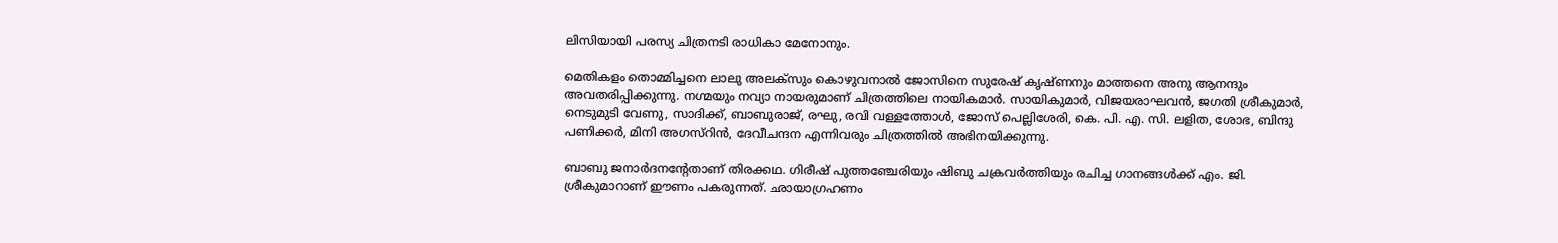ലിസിയായി പരസ്യ ചിത്രനടി രാധികാ മേനോനും.

മെതികളം തൊമ്മിച്ചനെ ലാലു അലക്സും കൊഴുവനാല്‍ ജോസിനെ സുരേഷ് കൃഷ്ണനും മാത്തനെ അനു ആനന്ദും അവതരിപ്പിക്കുന്നു. നഗ്മയും നവ്യാ നായരുമാണ് ചിത്രത്തിലെ നായികമാര്‍. സായികുമാര്‍, വിജയരാഘവന്‍, ജഗതി ശ്രീകുമാര്‍, നെടുമുടി വേണു, സാദിക്ക്, ബാബുരാജ്, രഘു, രവി വള്ളത്തോള്‍, ജോസ് പെല്ലിശേരി, കെ. പി. എ. സി. ലളിത, ശോഭ, ബിന്ദു പണിക്കര്‍, മിനി അഗസ്റിന്‍, ദേവീചന്ദന എന്നിവരും ചിത്രത്തില്‍ അഭിനയിക്കുന്നു.

ബാബു ജനാര്‍ദനന്റേതാണ് തിരക്കഥ. ഗിരീഷ് പുത്തഞ്ചേരിയും ഷിബു ചക്രവര്‍ത്തിയും രചിച്ച ഗാനങ്ങള്‍ക്ക് എം. ജി. ശ്രീകുമാറാണ് ഈണം പകരുന്നത്. ഛായാഗ്രഹണം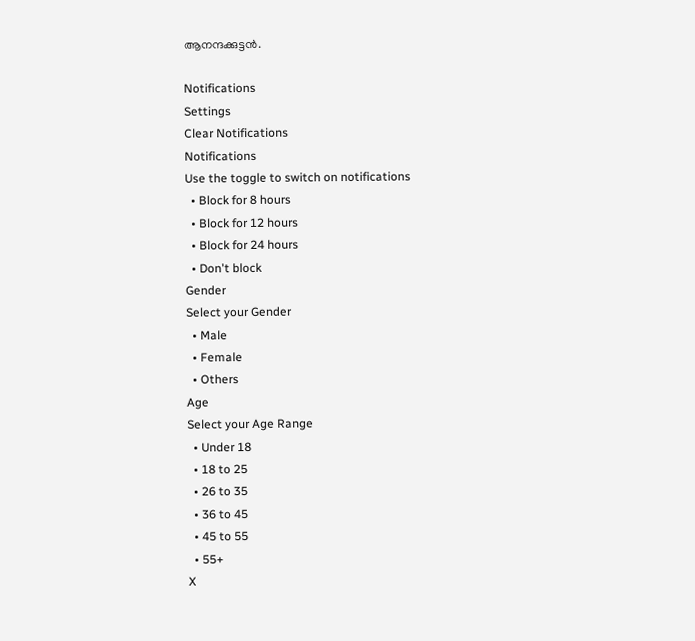ആനന്ദക്കുട്ടന്‍.

Notifications
Settings
Clear Notifications
Notifications
Use the toggle to switch on notifications
  • Block for 8 hours
  • Block for 12 hours
  • Block for 24 hours
  • Don't block
Gender
Select your Gender
  • Male
  • Female
  • Others
Age
Select your Age Range
  • Under 18
  • 18 to 25
  • 26 to 35
  • 36 to 45
  • 45 to 55
  • 55+
X